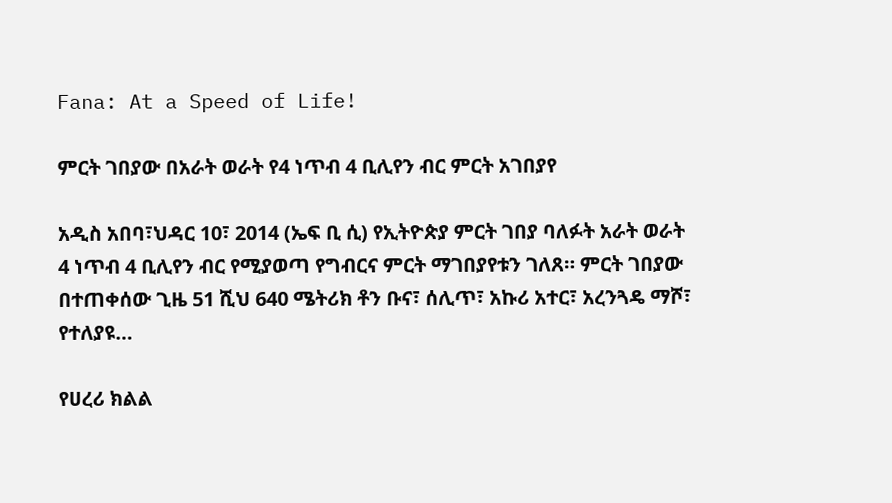Fana: At a Speed of Life!

ምርት ገበያው በአራት ወራት የ4 ነጥብ 4 ቢሊየን ብር ምርት አገበያየ

አዲስ አበባ፣ህዳር 10፣ 2014 (ኤፍ ቢ ሲ) የኢትዮጵያ ምርት ገበያ ባለፉት አራት ወራት 4 ነጥብ 4 ቢሊየን ብር የሚያወጣ የግብርና ምርት ማገበያየቱን ገለጸ። ምርት ገበያው በተጠቀሰው ጊዜ 51 ሺህ 640 ሜትሪክ ቶን ቡና፣ ሰሊጥ፣ አኩሪ አተር፣ አረንጓዴ ማሾ፣ የተለያዩ…

የሀረሪ ክልል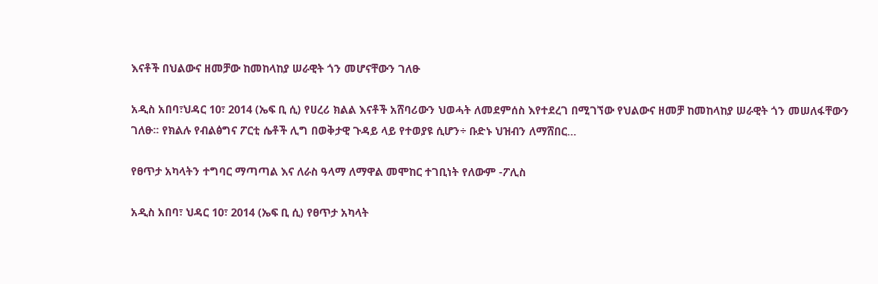እናቶች በህልውና ዘመቻው ከመከላከያ ሠራዊት ጎን መሆናቸውን ገለፁ

አዲስ አበባ፣ህዳር 10፣ 2014 (ኤፍ ቢ ሲ) የሀረሪ ክልል እናቶች አሸባሪውን ህወሓት ለመደምሰስ እየተደረገ በሚገኘው የህልውና ዘመቻ ከመከላከያ ሠራዊት ጎን መሠለፋቸውን ገለፁ፡፡ የክልሉ የብልፅግና ፖርቲ ሴቶች ሊግ በወቅታዊ ጉዳይ ላይ የተወያዩ ሲሆን÷ ቡድኑ ህዝብን ለማሸበር…

የፀጥታ አካላትን ተግባር ማጣጣል እና ለራስ ዓላማ ለማዋል መሞከር ተገቢነት የለውም -ፖሊስ

አዲስ አበባ፣ ህዳር 10፣ 2014 (ኤፍ ቢ ሲ) የፀጥታ አካላት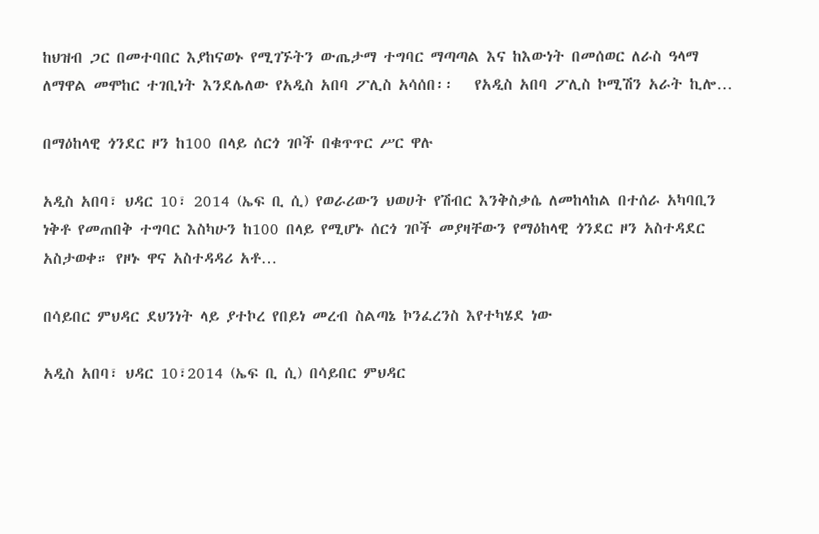ከህዝብ ጋር በመተባበር እያከናወኑ የሚገኙትን ውጤታማ ተግባር ማጣጣል እና ከእውነት በመሰወር ለራስ ዓላማ ለማዋል መሞከር ተገቢነት እንደሌለው የአዲስ አበባ ፖሊስ አሳሰበ፡፡   የአዲስ አበባ ፖሊስ ኮሚሽን አራት ኪሎ…

በማዕከላዊ ጎንደር ዞን ከ100 በላይ ሰርጎ ገቦች በቁጥጥር ሥር ዋሉ

አዲስ አበባ፣ ህዳር 10፣ 2014 (ኤፍ ቢ ሲ) የወራሪውን ህወሀት የሽብር እንቅስቃሴ ለመከላከል በተሰራ አካባቢን ነቅቶ የመጠበቅ ተግባር እስካሁን ከ100 በላይ የሚሆኑ ሰርጎ ገቦች መያዛቸውን የማዕከላዊ ጎንደር ዞን አስተዳደር አስታወቀ። የዞኑ ዋና አስተዳዳሪ አቶ…

በሳይበር ምህዳር ደህንነት ላይ ያተኮረ የበይነ መረብ ስልጣኔ ኮንፈረንስ እየተካሄደ ነው

አዲስ አበባ፣ ህዳር 10፣2014 (ኤፍ ቢ ሲ) በሳይበር ምህዳር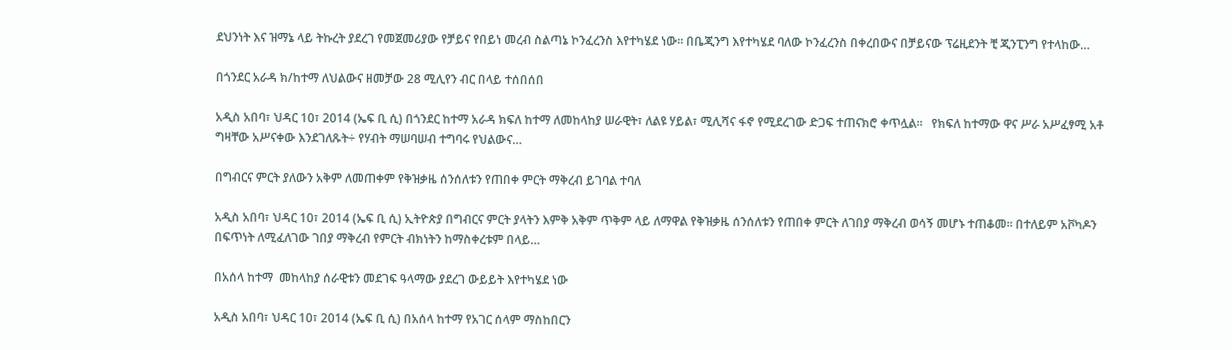ደህንነት እና ዝማኔ ላይ ትኩረት ያደረገ የመጀመሪያው የቻይና የበይነ መረብ ስልጣኔ ኮንፈረንስ እየተካሄደ ነው፡፡ በቤጂንግ እየተካሄደ ባለው ኮንፈረንስ በቀረበውና በቻይናው ፕሬዚደንት ቺ ጂንፒንግ የተላከው…

በጎንደር አራዳ ክ/ከተማ ለህልውና ዘመቻው 28 ሚሊየን ብር በላይ ተሰበሰበ

አዲስ አበባ፣ ህዳር 10፣ 2014 (ኤፍ ቢ ሲ) በጎንደር ከተማ አራዳ ክፍለ ከተማ ለመከላከያ ሠራዊት፣ ለልዩ ሃይል፣ ሚሊሻና ፋኖ የሚደረገው ድጋፍ ተጠናክሮ ቀጥሏል።   የክፍለ ከተማው ዋና ሥራ አሥፈፃሚ አቶ ግዛቸው አሥናቀው እንደገለጹት÷ የሃብት ማሠባሠብ ተግባሩ የህልውና…

በግብርና ምርት ያለውን አቅም ለመጠቀም የቅዝቃዜ ሰንሰለቱን የጠበቀ ምርት ማቅረብ ይገባል ተባለ

አዲስ አበባ፣ ህዳር 10፣ 2014 (ኤፍ ቢ ሲ) ኢትዮጵያ በግብርና ምርት ያላትን እምቅ አቅም ጥቅም ላይ ለማዋል የቅዝቃዜ ሰንሰለቱን የጠበቀ ምርት ለገበያ ማቅረብ ወሳኝ መሆኑ ተጠቆመ። በተለይም አቮካዶን በፍጥነት ለሚፈለገው ገበያ ማቅረብ የምርት ብክነትን ከማስቀረቱም በላይ…

በአሰላ ከተማ  መከላከያ ሰራዊቱን መደገፍ ዓላማው ያደረገ ውይይት እየተካሄደ ነው

አዲስ አበባ፣ ህዳር 10፣ 2014 (ኤፍ ቢ ሲ) በአሰላ ከተማ የአገር ሰላም ማስከበርን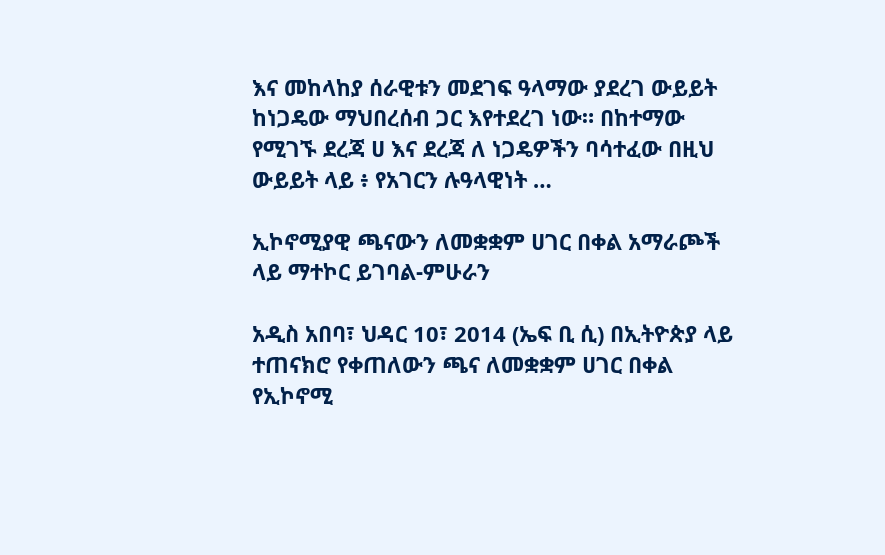እና መከላከያ ሰራዊቱን መደገፍ ዓላማው ያደረገ ውይይት ከነጋዴው ማህበረሰብ ጋር እየተደረገ ነው። በከተማው የሚገኙ ደረጃ ሀ እና ደረጃ ለ ነጋዴዎችን ባሳተፈው በዚህ ውይይት ላይ ፥ የአገርን ሉዓላዊነት …

ኢኮኖሚያዊ ጫናውን ለመቋቋም ሀገር በቀል አማራጮች ላይ ማተኮር ይገባል-ምሁራን

አዲስ አበባ፣ ህዳር 10፣ 2014 (ኤፍ ቢ ሲ) በኢትዮጵያ ላይ ተጠናክሮ የቀጠለውን ጫና ለመቋቋም ሀገር በቀል የኢኮኖሚ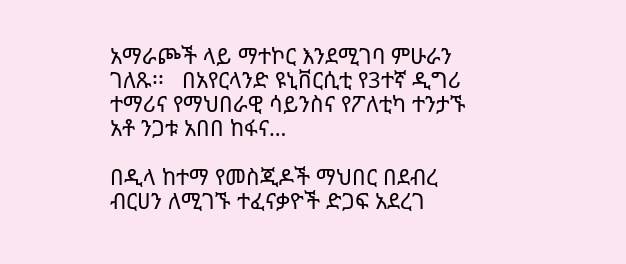አማራጮች ላይ ማተኮር እንደሚገባ ምሁራን ገለጹ፡፡   በአየርላንድ ዩኒቨርሲቲ የ3ተኛ ዲግሪ ተማሪና የማህበራዊ ሳይንስና የፖለቲካ ተንታኙ አቶ ንጋቱ አበበ ከፋና…

በዲላ ከተማ የመስጂዶች ማህበር በደብረ ብርሀን ለሚገኙ ተፈናቃዮች ድጋፍ አደረገ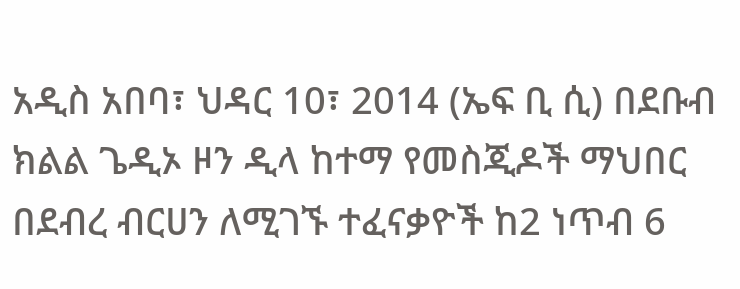አዲስ አበባ፣ ህዳር 10፣ 2014 (ኤፍ ቢ ሲ) በደቡብ ክልል ጌዲኦ ዞን ዲላ ከተማ የመስጂዶች ማህበር በደብረ ብርሀን ለሚገኙ ተፈናቃዮች ከ2 ነጥብ 6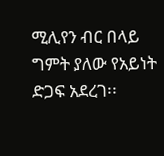ሚሊየን ብር በላይ ግምት ያለው የአይነት ድጋፍ አደረገ፡፡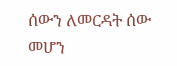ሰውን ለመርዳት ሰው መሆን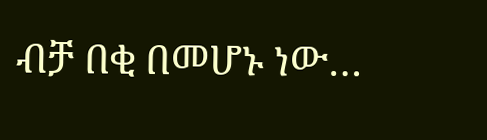ብቻ በቂ በመሆኑ ነው…